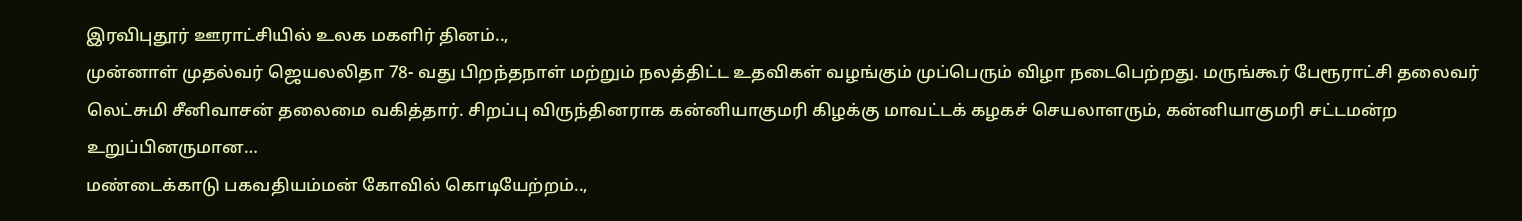இரவிபுதூர் ஊராட்சியில் உலக மகளிர் தினம்..,
முன்னாள் முதல்வர் ஜெயலலிதா 78- வது பிறந்தநாள் மற்றும் நலத்திட்ட உதவிகள் வழங்கும் முப்பெரும் விழா நடைபெற்றது. மருங்கூர் பேரூராட்சி தலைவர் லெட்சுமி சீனிவாசன் தலைமை வகித்தார். சிறப்பு விருந்தினராக கன்னியாகுமரி கிழக்கு மாவட்டக் கழகச் செயலாளரும், கன்னியாகுமரி சட்டமன்ற உறுப்பினருமான…
மண்டைக்காடு பகவதியம்மன் கோவில் கொடியேற்றம்..,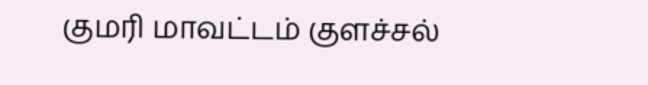குமரி மாவட்டம் குளச்சல்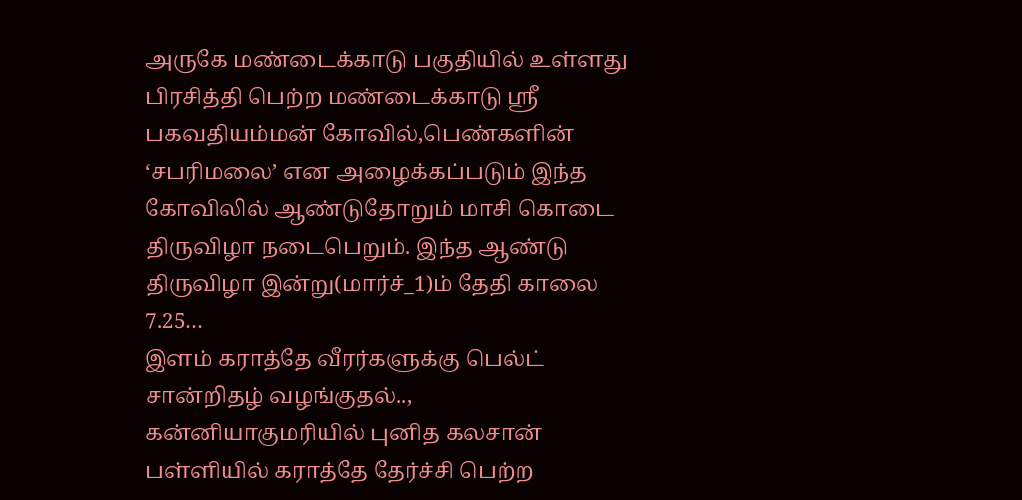அருகே மண்டைக்காடு பகுதியில் உள்ளது பிரசித்தி பெற்ற மண்டைக்காடு ஶ்ரீ பகவதியம்மன் கோவில்,பெண்களின் ‘சபரிமலை’ என அழைக்கப்படும் இந்த கோவிலில் ஆண்டுதோறும் மாசி கொடை திருவிழா நடைபெறும். இந்த ஆண்டு திருவிழா இன்று(மார்ச்_1)ம் தேதி காலை 7.25…
இளம் கராத்தே வீரர்களுக்கு பெல்ட் சான்றிதழ் வழங்குதல்..,
கன்னியாகுமரியில் புனித கலசான் பள்ளியில் கராத்தே தேர்ச்சி பெற்ற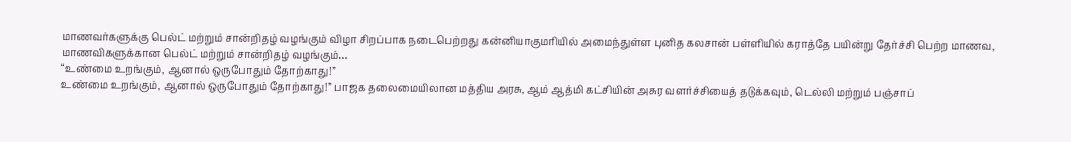மாணவர்களுக்கு பெல்ட் மற்றும் சான்றிதழ் வழங்கும் விழா சிறப்பாக நடைபெற்றது கன்னியாகுமரியில் அமைந்துள்ள புனித கலசான் பள்ளியில் கராத்தே பயின்று தேர்ச்சி பெற்ற மாணவ, மாணவிகளுக்கான பெல்ட் மற்றும் சான்றிதழ் வழங்கும்…
“உண்மை உறங்கும், ஆனால் ஒருபோதும் தோற்காது!”
உண்மை உறங்கும், ஆனால் ஒருபோதும் தோற்காது!” பாஜக தலைமையிலான மத்திய அரசு, ஆம் ஆத்மி கட்சியின் அசுர வளர்ச்சியைத் தடுக்கவும், டெல்லி மற்றும் பஞ்சாப்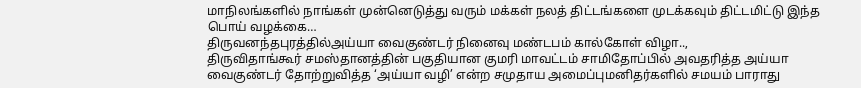மாநிலங்களில் நாங்கள் முன்னெடுத்து வரும் மக்கள் நலத் திட்டங்களை முடக்கவும் திட்டமிட்டு இந்த பொய் வழக்கை…
திருவனந்தபுரத்தில்அய்யா வைகுண்டர் நினைவு மண்டபம் கால்கோள் விழா..,
திருவிதாங்கூர் சமஸ்தானத்தின் பகுதியான குமரி மாவட்டம் சாமிதோப்பில் அவதரித்த அய்யா வைகுண்டர் தோற்றுவித்த ‘அய்யா வழி’ என்ற சமுதாய அமைப்புமனிதர்களில் சமயம் பாராது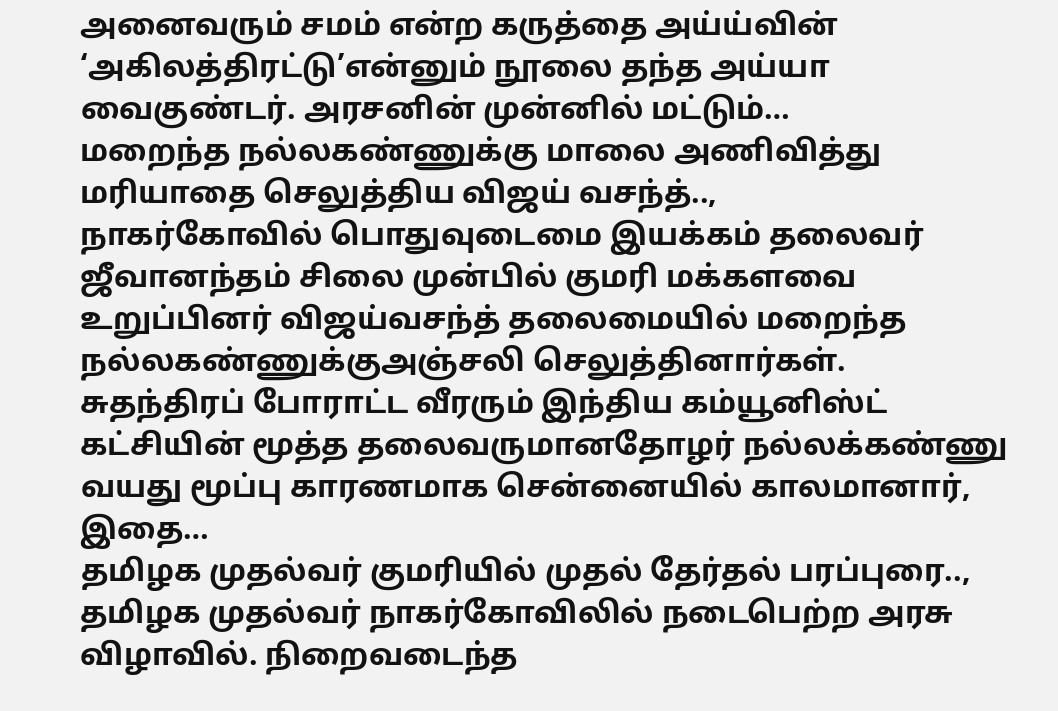அனைவரும் சமம் என்ற கருத்தை அய்ய்வின் ‘அகிலத்திரட்டு’என்னும் நூலை தந்த அய்யா வைகுண்டர். அரசனின் முன்னில் மட்டும்…
மறைந்த நல்லகண்ணுக்கு மாலை அணிவித்து மரியாதை செலுத்திய விஜய் வசந்த்..,
நாகர்கோவில் பொதுவுடைமை இயக்கம் தலைவர் ஜீவானந்தம் சிலை முன்பில் குமரி மக்களவை உறுப்பினர் விஜய்வசந்த் தலைமையில் மறைந்த நல்லகண்ணுக்குஅஞ்சலி செலுத்தினார்கள். சுதந்திரப் போராட்ட வீரரும் இந்திய கம்யூனிஸ்ட் கட்சியின் மூத்த தலைவருமானதோழர் நல்லக்கண்ணு வயது மூப்பு காரணமாக சென்னையில் காலமானார், இதை…
தமிழக முதல்வர் குமரியில் முதல் தேர்தல் பரப்புரை..,
தமிழக முதல்வர் நாகர்கோவிலில் நடைபெற்ற அரசு விழாவில். நிறைவடைந்த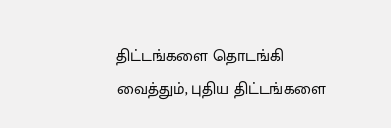திட்டங்களை தொடங்கி வைத்தும், புதிய திட்டங்களை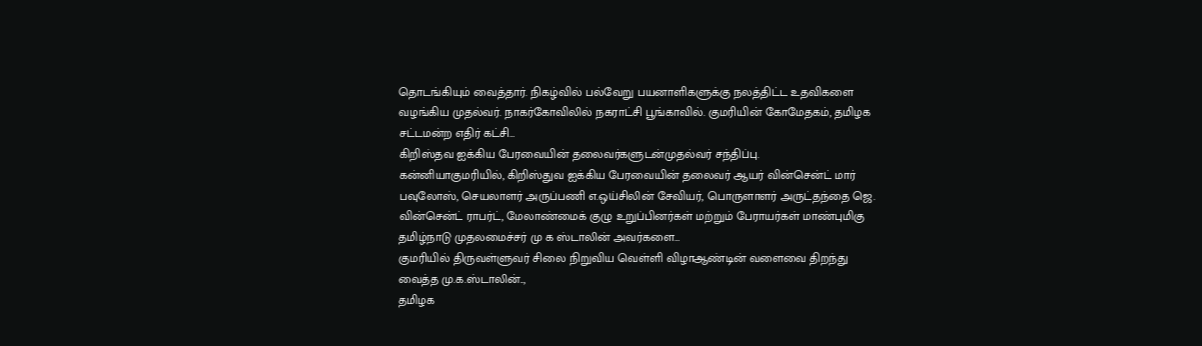தொடங்கியும் வைத்தார். நிகழ்வில் பல்வேறு பயனாளிகளுக்கு நலத்திட்ட உதவிகளை வழங்கிய முதல்வர். நாகர்கோவிலில் நகராட்சி பூங்காவில். குமரியின் கோமேதகம், தமிழக சட்டமன்ற எதிர் கட்சி…
கிறிஸ்தவ ஐக்கிய பேரவையின் தலைவர்களுடன்முதல்வர் சந்திப்பு.
கன்னியாகுமரியில், கிறிஸ்துவ ஐக்கிய பேரவையின் தலைவர் ஆயர் வின்சென்ட் மார் பவுலோஸ், செயலாளர் அருப்பணி எ.ஒய்சிலின் சேவியர், பொருளாளர் அருட்தந்தை ஜெ. வின்சென்ட் ராபர்ட், மேலாண்மைக் குழு உறுப்பினர்கள் மற்றும் பேராயர்கள் மாண்புமிகு தமிழ்நாடு முதலமைச்சர் மு க ஸ்டாலின் அவர்களை…
குமரியில் திருவள்ளுவர் சிலை நிறுவிய வெள்ளி விழாஆண்டின் வளைவை திறந்து வைத்த மு.க.ஸ்டாலின்..,
தமிழக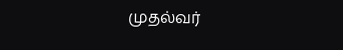முதல்வர்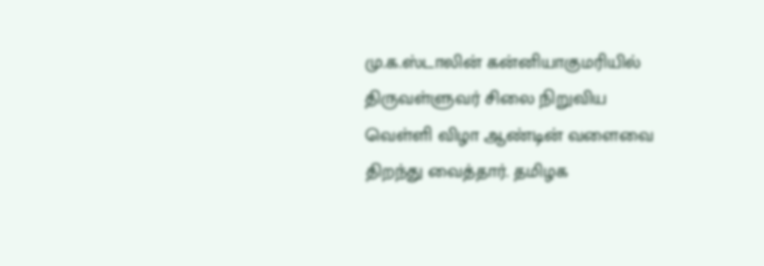மு.க.ஸ்டாலின் கன்னியாகுமரியில் திருவள்ளுவர் சிலை நிறுவிய வெள்ளி விழா ஆண்டின் வளைவை திறந்து வைத்தார். தமிழக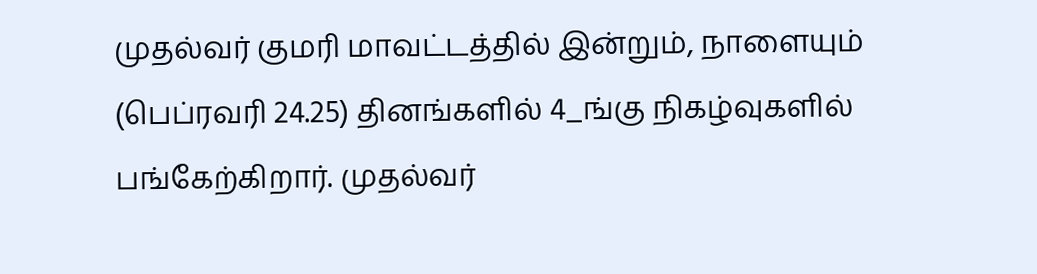முதல்வர் குமரி மாவட்டத்தில் இன்றும், நாளையும் (பெப்ரவரி 24.25) தினங்களில் 4_ங்கு நிகழ்வுகளில் பங்கேற்கிறார். முதல்வர்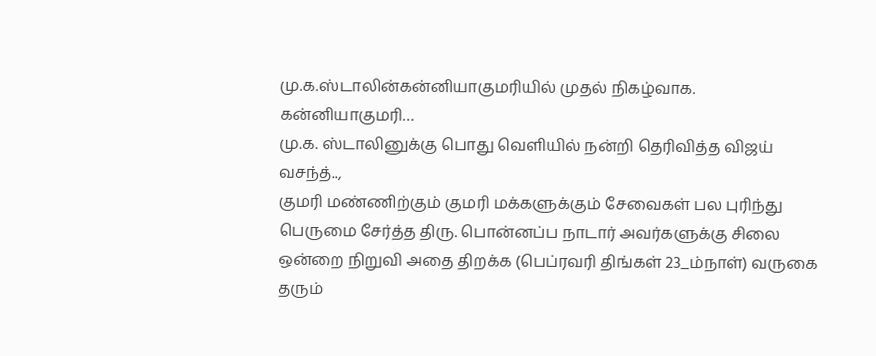மு.க.ஸ்டாலின்கன்னியாகுமரியில் முதல் நிகழ்வாக. கன்னியாகுமரி…
மு.க. ஸ்டாலினுக்கு பொது வெளியில் நன்றி தெரிவித்த விஜய் வசந்த்..,
குமரி மண்ணிற்கும் குமரி மக்களுக்கும் சேவைகள் பல புரிந்து பெருமை சேர்த்த திரு. பொன்னப்ப நாடார் அவர்களுக்கு சிலை ஒன்றை நிறுவி அதை திறக்க (பெப்ரவரி திங்கள் 23_ம்நாள்) வருகை தரும்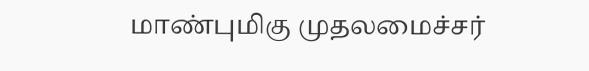மாண்புமிகு முதலமைச்சர்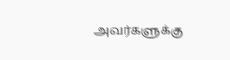அவர்களுக்கு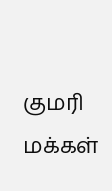குமரி மக்கள்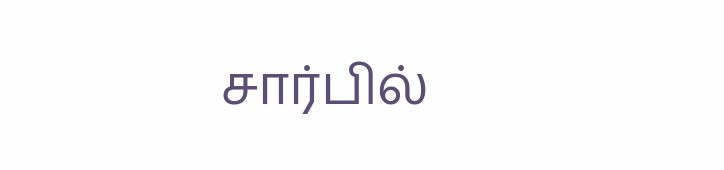சார்பில்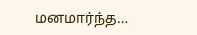மனமார்ந்த…